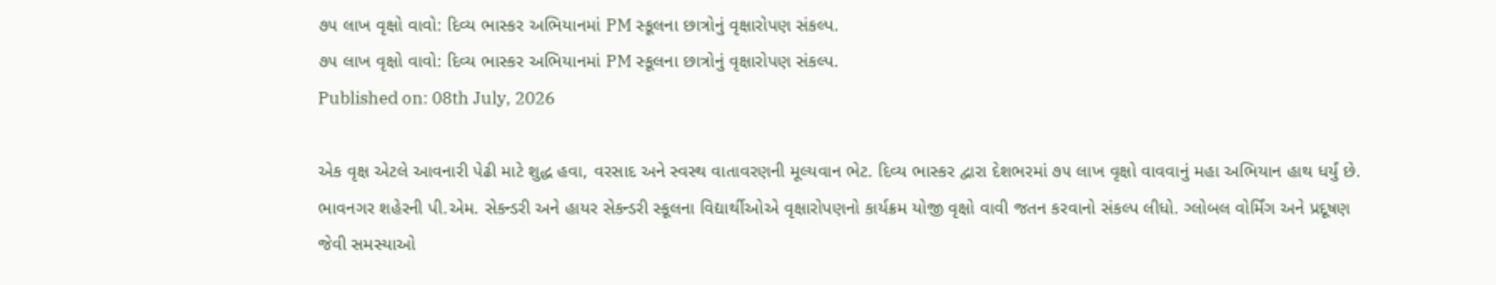૭૫ લાખ વૃક્ષો વાવો: દિવ્ય ભાસ્કર અભિયાનમાં PM સ્કૂલના છાત્રોનું વૃક્ષારોપણ સંકલ્પ.
૭૫ લાખ વૃક્ષો વાવો: દિવ્ય ભાસ્કર અભિયાનમાં PM સ્કૂલના છાત્રોનું વૃક્ષારોપણ સંકલ્પ.
Published on: 08th July, 2026

એક વૃક્ષ એટલે આવનારી પેઢી માટે શુદ્ધ હવા, વરસાદ અને સ્વસ્થ વાતાવરણની મૂલ્યવાન ભેટ. દિવ્ય ભાસ્કર દ્વારા દેશભરમાં ૭૫ લાખ વૃક્ષો વાવવાનું મહા અભિયાન હાથ ધર્યું છે. ભાવનગર શહેરની પી.એમ. સેકન્ડરી અને હાયર સેકન્ડરી સ્કૂલના વિદ્યાર્થીઓએ વૃક્ષારોપણનો કાર્યક્રમ યોજી વૃક્ષો વાવી જતન કરવાનો સંકલ્પ લીધો. ગ્લોબલ વોર્મિંગ અને પ્રદૂષણ જેવી સમસ્યાઓ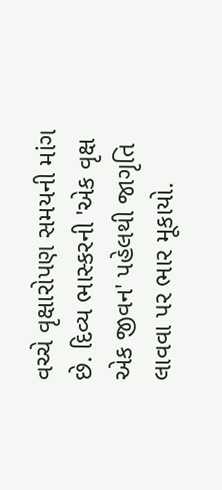વચ્ચે વૃક્ષારોપણ સમયની માંગ છે. દિવ્ય ભાસ્કરની 'એક વૃક્ષ એક જીવન' પહેલથી જાગૃતિ લાવવા પર ભાર મૂકાયો.